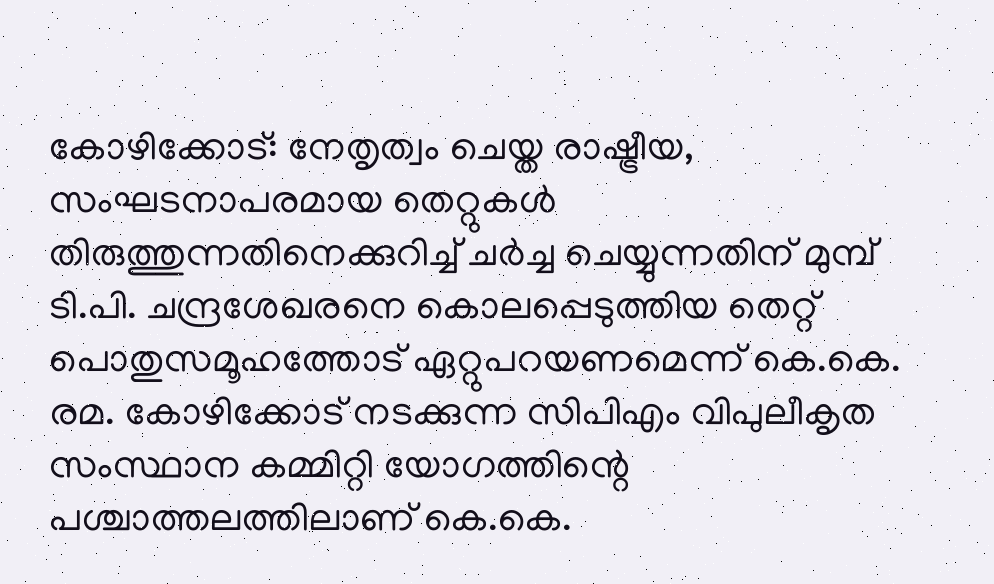കോഴിക്കോട്: നേതൃത്വം ചെയ്ത രാഷ്ട്രീയ, സംഘടനാപരമായ തെറ്റുകൾ തിരുത്തുന്നതിനെക്കുറിച്ച് ചർച്ച ചെയ്യുന്നതിന് മുമ്പ് ടി.പി. ചന്ദ്രശേഖരനെ കൊലപ്പെടുത്തിയ തെറ്റ് പൊതുസമൂഹത്തോട് ഏറ്റുപറയണമെന്ന് കെ.കെ. രമ. കോഴിക്കോട് നടക്കുന്ന സിപിഎം വിപുലീകൃത സംസ്ഥാന കമ്മിറ്റി യോഗത്തിന്റെ പശ്ചാത്തലത്തിലാണ് കെ.കെ.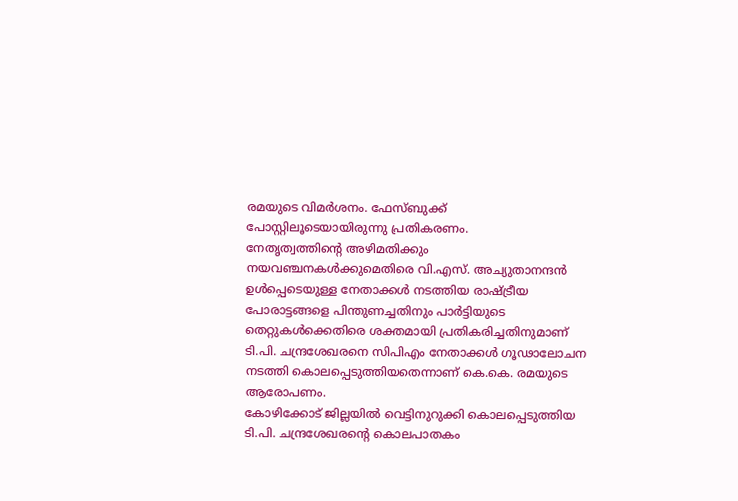രമയുടെ വിമർശനം. ഫേസ്ബുക്ക് പോസ്റ്റിലൂടെയായിരുന്നു പ്രതികരണം.
നേതൃത്വത്തിന്റെ അഴിമതിക്കും നയവഞ്ചനകൾക്കുമെതിരെ വി.എസ്. അച്യുതാനന്ദൻ ഉൾപ്പെടെയുള്ള നേതാക്കൾ നടത്തിയ രാഷ്ട്രീയ പോരാട്ടങ്ങളെ പിന്തുണച്ചതിനും പാർട്ടിയുടെ തെറ്റുകൾക്കെതിരെ ശക്തമായി പ്രതികരിച്ചതിനുമാണ് ടി.പി. ചന്ദ്രശേഖരനെ സിപിഎം നേതാക്കൾ ഗൂഢാലോചന നടത്തി കൊലപ്പെടുത്തിയതെന്നാണ് കെ.കെ. രമയുടെ ആരോപണം.
കോഴിക്കോട് ജില്ലയിൽ വെട്ടിനുറുക്കി കൊലപ്പെടുത്തിയ ടി.പി. ചന്ദ്രശേഖരന്റെ കൊലപാതകം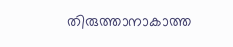തിരുത്താനാകാത്ത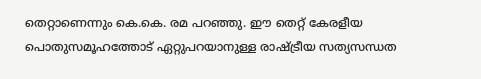തെറ്റാണെന്നും കെ.കെ. രമ പറഞ്ഞു. ഈ തെറ്റ് കേരളീയ പൊതുസമൂഹത്തോട് ഏറ്റുപറയാനുള്ള രാഷ്ട്രീയ സത്യസന്ധത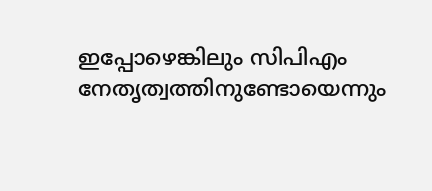ഇപ്പോഴെങ്കിലും സിപിഎം നേതൃത്വത്തിനുണ്ടോയെന്നും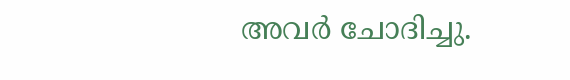അവർ ചോദിച്ചു.